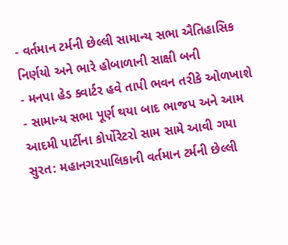- વર્તમાન ટર્મની છેલ્લી સામાન્ય સભા ઐતિહાસિક નિર્ણયો અને ભારે હોબાળાની સાક્ષી બની
- મનપા હેડ ક્વાર્ટર હવે તાપી ભવન તરીકે ઓળખાશે
- સામાન્ય સભા પૂર્ણ થયા બાદ ભાજપ અને આમ આદમી પાર્ટીના કોર્પોરેટરો સામ સામે આવી ગયા
સુરત: મહાનગરપાલિકાની વર્તમાન ટર્મની છેલ્લી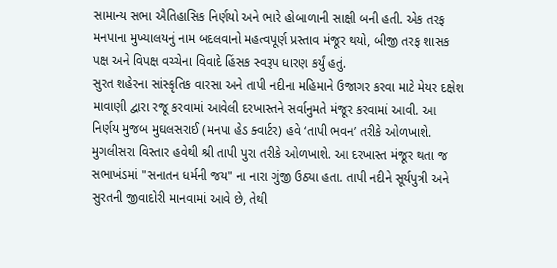સામાન્ય સભા ઐતિહાસિક નિર્ણયો અને ભારે હોબાળાની સાક્ષી બની હતી. એક તરફ મનપાના મુખ્યાલયનું નામ બદલવાનો મહત્વપૂર્ણ પ્રસ્તાવ મંજૂર થયો, બીજી તરફ શાસક પક્ષ અને વિપક્ષ વચ્ચેના વિવાદે હિંસક સ્વરૂપ ધારણ કર્યું હતું.
સુરત શહેરના સાંસ્કૃતિક વારસા અને તાપી નદીના મહિમાને ઉજાગર કરવા માટે મેયર દક્ષેશ માવાણી દ્વારા રજૂ કરવામાં આવેલી દરખાસ્તને સર્વાનુમતે મંજૂર કરવામાં આવી. આ નિર્ણય મુજબ મુઘલસરાઈ (મનપા હેડ ક્વાર્ટર) હવે ‘તાપી ભવન’ તરીકે ઓળખાશે. મુગલીસરા વિસ્તાર હવેથી શ્રી તાપી પુરા તરીકે ઓળખાશે. આ દરખાસ્ત મંજૂર થતા જ સભાખંડમાં "સનાતન ધર્મની જય" ના નારા ગુંજી ઉઠ્યા હતા. તાપી નદીને સૂર્યપુત્રી અને સુરતની જીવાદોરી માનવામાં આવે છે, તેથી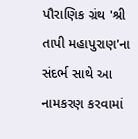પૌરાણિક ગ્રંથ 'શ્રી તાપી મહાપુરાણ'ના સંદર્ભ સાથે આ નામકરણ કરવામાં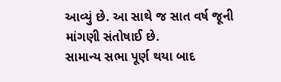આવ્યું છે. આ સાથે જ સાત વર્ષ જૂની માંગણી સંતોષાઈ છે.
સામાન્ય સભા પૂર્ણ થયા બાદ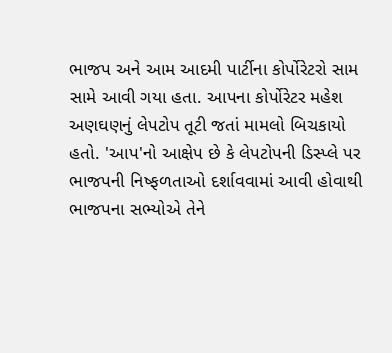ભાજપ અને આમ આદમી પાર્ટીના કોર્પોરેટરો સામ સામે આવી ગયા હતા. આપના કોર્પોરેટર મહેશ અણઘણનું લેપટોપ તૂટી જતાં મામલો બિચકાયો હતો. 'આપ'નો આક્ષેપ છે કે લેપટોપની ડિસ્પ્લે પર ભાજપની નિષ્ફળતાઓ દર્શાવવામાં આવી હોવાથી ભાજપના સભ્યોએ તેને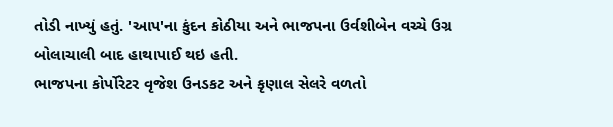તોડી નાખ્યું હતું. 'આપ'ના કુંદન કોઠીયા અને ભાજપના ઉર્વશીબેન વચ્ચે ઉગ્ર બોલાચાલી બાદ હાથાપાઈ થઇ હતી.
ભાજપના કોર્પોરેટર વૃજેશ ઉનડકટ અને કૃણાલ સેલરે વળતો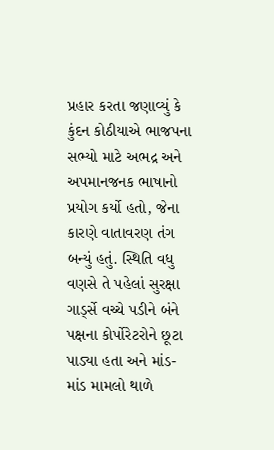પ્રહાર કરતા જણાવ્યું કે કુંદન કોઠીયાએ ભાજપના સભ્યો માટે અભદ્ર અને અપમાનજનક ભાષાનો પ્રયોગ કર્યો હતો, જેના કારણે વાતાવરણ તંગ બન્યું હતું. સ્થિતિ વધુ વણસે તે પહેલાં સુરક્ષા ગાર્ડ્સે વચ્ચે પડીને બંને પક્ષના કોર્પોરેટરોને છૂટા પાડ્યા હતા અને માંડ-માંડ મામલો થાળે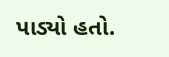પાડ્યો હતો.